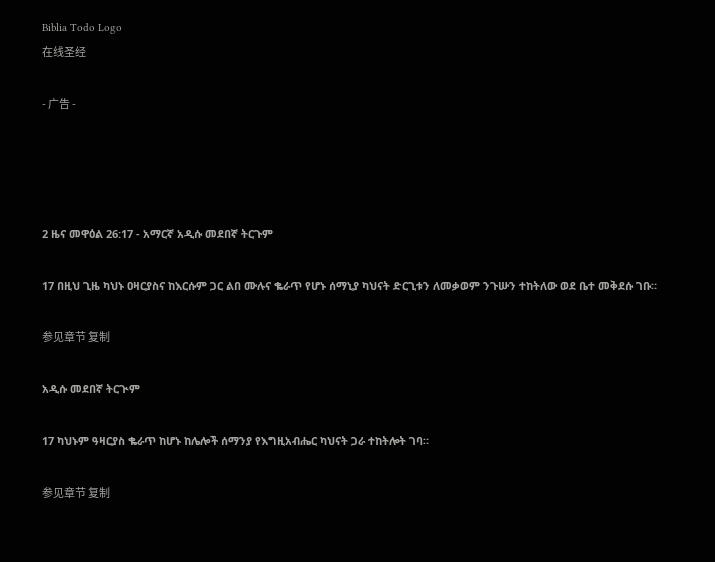Biblia Todo Logo
在线圣经

- 广告 -




2 ዜና መዋዕል 26:17 - አማርኛ አዲሱ መደበኛ ትርጉም

17 በዚህ ጊዜ ካህኑ ዐዛርያስና ከእርሱም ጋር ልበ ሙሉና ቈራጥ የሆኑ ሰማኒያ ካህናት ድርጊቱን ለመቃወም ንጉሡን ተከትለው ወደ ቤተ መቅደሱ ገቡ።

参见章节 复制

አዲሱ መደበኛ ትርጒም

17 ካህኑም ዓዛርያስ ቈራጥ ከሆኑ ከሌሎች ሰማንያ የእግዚአብሔር ካህናት ጋራ ተከትሎት ገባ።

参见章节 复制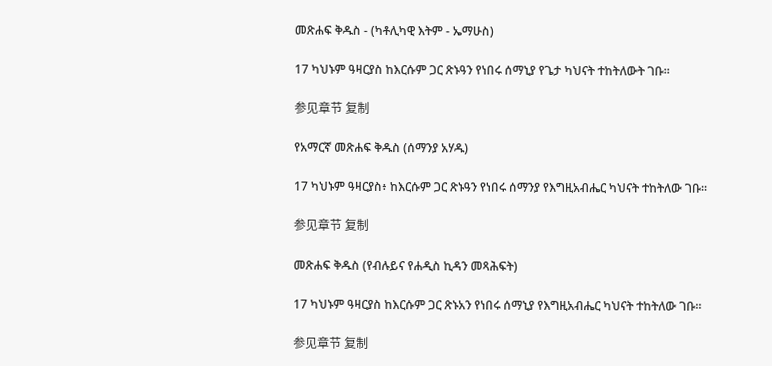መጽሐፍ ቅዱስ - (ካቶሊካዊ እትም - ኤማሁስ)

17 ካህኑም ዓዛርያስ ከእርሱም ጋር ጽኑዓን የነበሩ ሰማኒያ የጌታ ካህናት ተከትለውት ገቡ።

参见章节 复制

የአማርኛ መጽሐፍ ቅዱስ (ሰማንያ አሃዱ)

17 ካህኑም ዓዛርያስ፥ ከእርሱም ጋር ጽኑዓን የነበሩ ሰማንያ የእግዚአብሔር ካህናት ተከትለው ገቡ።

参见章节 复制

መጽሐፍ ቅዱስ (የብሉይና የሐዲስ ኪዳን መጻሕፍት)

17 ካህኑም ዓዛርያስ ከእርሱም ጋር ጽኑአን የነበሩ ሰማኒያ የእግዚአብሔር ካህናት ተከትለው ገቡ።

参见章节 复制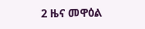2 ዜና መዋዕል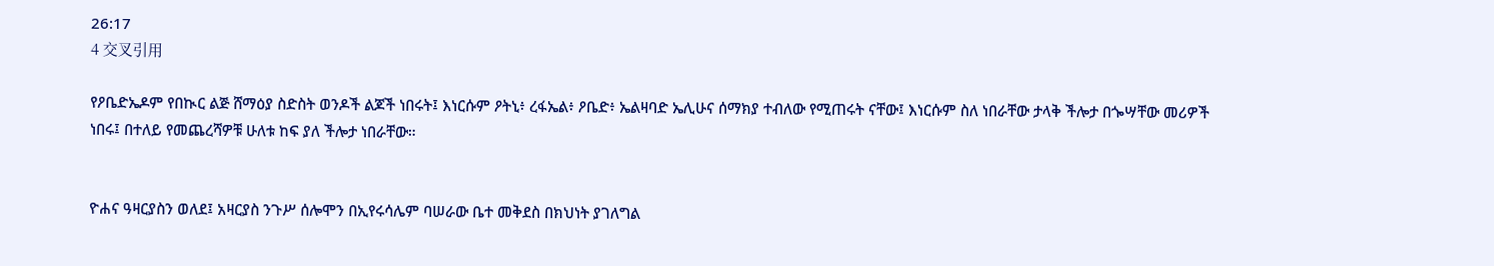26:17
4 交叉引用

የዖቤድኤዶም የበኲር ልጅ ሸማዕያ ስድስት ወንዶች ልጆች ነበሩት፤ እነርሱም ዖትኒ፥ ረፋኤል፥ ዖቤድ፥ ኤልዛባድ ኤሊሁና ሰማክያ ተብለው የሚጠሩት ናቸው፤ እነርሱም ስለ ነበራቸው ታላቅ ችሎታ በጐሣቸው መሪዎች ነበሩ፤ በተለይ የመጨረሻዎቹ ሁለቱ ከፍ ያለ ችሎታ ነበራቸው።


ዮሐና ዓዛርያስን ወለደ፤ አዛርያስ ንጉሥ ሰሎሞን በኢየሩሳሌም ባሠራው ቤተ መቅደስ በክህነት ያገለግል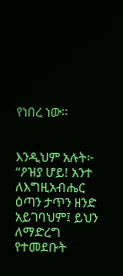የነበረ ነው።


እንዲህም አሉት፦ “ዖዝያ ሆይ! አንተ ለእግዚአብሔር ዕጣን ታጥን ዘንድ አይገባህም፤ ይህን ለማድረግ የተመደቡት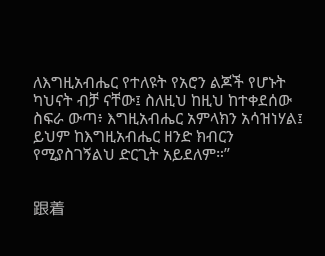ለእግዚአብሔር የተለዩት የአሮን ልጆች የሆኑት ካህናት ብቻ ናቸው፤ ስለዚህ ከዚህ ከተቀደሰው ስፍራ ውጣ፥ እግዚአብሔር አምላክን አሳዝነሃል፤ ይህም ከእግዚአብሔር ዘንድ ክብርን የሚያስገኝልህ ድርጊት አይደለም።”


跟着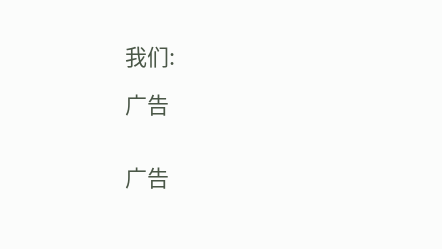我们:

广告


广告